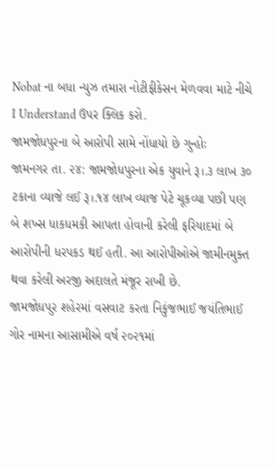Nobat ના બધા ન્યુઝ તમારા નોટીફીકેસન મેળવવા માટે નીચે I Understand ઉપર ક્લિક કરો.
જામજોધપુરના બે આરોપી સામે નોંધાયો છે ગુન્હોઃ
જામનગર તા. ૨૪: જામજોધપુરના એક યુવાને રૂ।.૩ લાખ ૩૦ ટકાના વ્યાજે લઈ રૂ।.૧૪ લાખ વ્યાજ પેટે ચૂકવ્યા પછી પણ બે શખ્સ ધાકધમકી આપતા હોવાની કરેલી ફરિયાદમાં બે આરોપીની ધરપકડ થઈ હતી. આ આરોપીઓએ જામીનમુક્ત થવા કરેલી અરજી અદાલતે મંજૂર રાખી છે.
જામજોધ૫ુર શહેરમાં વસવાટ કરતા નિકુંજભાઈ જયંતિભાઈ ગોર નામના આસામીએ વર્ષ ૨૦૨૧માં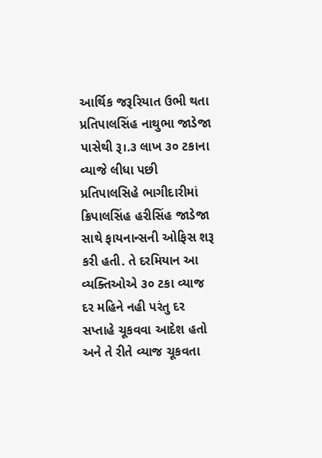આર્થિક જરૂરિયાત ઉભી થતા પ્રતિપાલસિંહ નાથુભા જાડેજા પાસેથી રૂ।.૩ લાખ ૩૦ ટકાના વ્યાજે લીધા પછી પ્રતિપાલસિહે ભાગીદારીમાં ક્રિપાલસિંહ હરીસિંહ જાડેજા સાથે ફાયનાન્સની ઓફિસ શરૂ કરી હતી. તે દરમિયાન આ વ્યક્તિઓએ ૩૦ ટકા વ્યાજ દર મહિને નહી પરંતુ દર સપ્તાહે ચૂકવવા આદેશ હતો અને તે રીતે વ્યાજ ચૂકવતા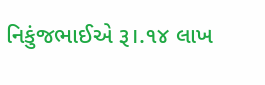નિકુંજભાઈએ રૂ।.૧૪ લાખ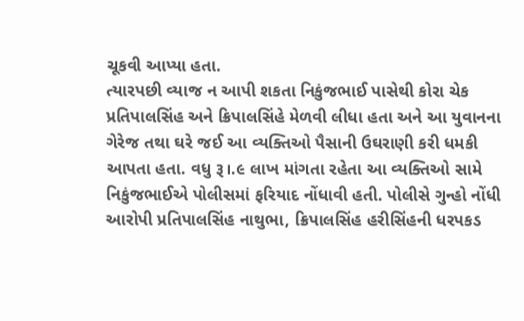ચૂકવી આપ્યા હતા.
ત્યારપછી વ્યાજ ન આપી શકતા નિકુંજભાઈ પાસેથી કોરા ચેક પ્રતિપાલસિંહ અને ક્રિપાલસિંહે મેળવી લીધા હતા અને આ યુવાનના ગેરેજ તથા ઘરે જઈ આ વ્યક્તિઓ પૈસાની ઉઘરાણી કરી ધમકી આપતા હતા. વધુ રૂ।.૯ લાખ માંગતા રહેતા આ વ્યક્તિઓ સામે નિકુંજભાઈએ પોલીસમાં ફરિયાદ નોંધાવી હતી. પોલીસે ગુન્હો નોંધી આરોપી પ્રતિપાલસિંહ નાથુભા, ક્રિપાલસિંહ હરીસિંહની ધરપકડ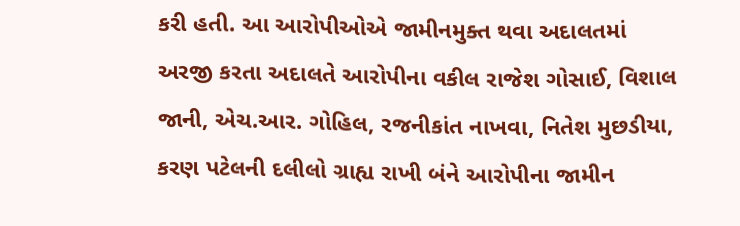કરી હતી. આ આરોપીઓએ જામીનમુક્ત થવા અદાલતમાં અરજી કરતા અદાલતે આરોપીના વકીલ રાજેશ ગોસાઈ, વિશાલ જાની, એચ.આર. ગોહિલ, રજનીકાંત નાખવા, નિતેશ મુછડીયા, કરણ પટેલની દલીલો ગ્રાહ્ય રાખી બંને આરોપીના જામીન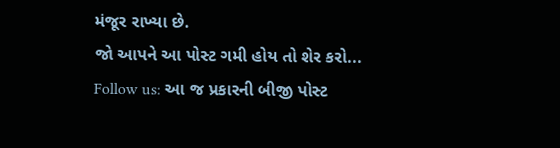મંજૂર રાખ્યા છે.
જો આપને આ પોસ્ટ ગમી હોય તો શેર કરો...
Follow us: આ જ પ્રકારની બીજી પોસ્ટ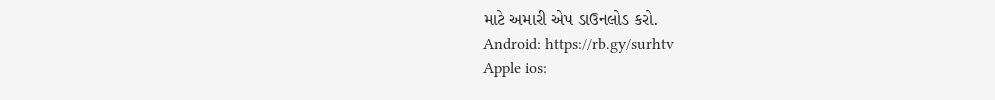માટે અમારી એપ ડાઉનલોડ કરો.
Android: https://rb.gy/surhtv
Apple ios: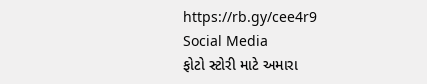https://rb.gy/cee4r9
Social Media
ફોટો સ્ટોરી માટે અમારા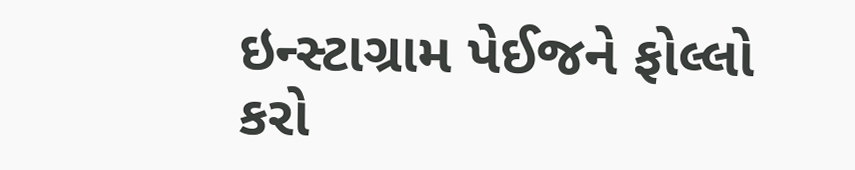ઇન્સ્ટાગ્રામ પેઈજને ફોલ્લો કરો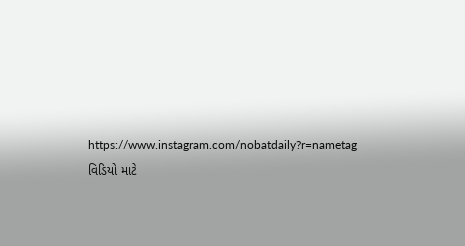https://www.instagram.com/nobatdaily?r=nametag
વિડિયો માટે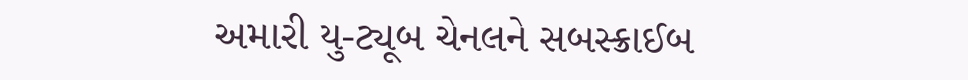અમારી યુ-ટ્યૂબ ચેનલને સબસ્ક્રાઈબ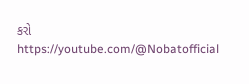કરો
https://youtube.com/@Nobatofficial